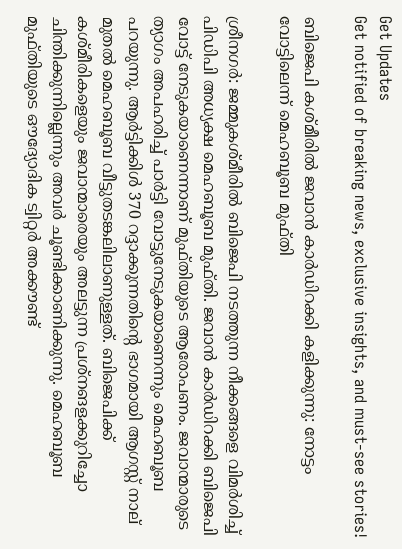Get Updates
Get notified of breaking news, exclusive insights, and must-see stories!

ബിജെപി കശ്മീരില്‍ ജവാന്‍ കാര്‍ഡിറക്കി കളിക്കുന്നു: നോട്ടം വോട്ടിലെന്ന് മെഹബൂബ മുഫ്തി

ശ്രീനഗര്‍: ജമ്മുകശ്മീരില്‍ ബിജെപി നടത്തുന്ന നീക്കങ്ങളെ വിമര്‍ശിച്ച് പിഡിപി അധ്യക്ഷ മെഹബൂബ മുഫ്തി. ജവാന്‍ കാര്‍ഡിറക്കി ബിജെപി വോട്ട് നേടുകയാണെന്നാണ് മുഫ്തിയുടെ ആരോപണം. ജവാന്മാരുടെ ത്യാഗം അപഹരിച്ച് പാര്‍ട്ടി വോട്ടുനേടുകയാണെന്നും മെഹബൂബ പറയുന്നു. ആര്‍ട്ടിക്കിള്‍ 370 റദ്ദാക്കുന്നതിന്റെ ഭാഗമായി ആഗസ്റ്റ് നാല് മുതല്‍ മെഹബൂബ വീട്ടുതടങ്കലിലാണുള്ളത്. ബിജെപിക്ക് കശ്മീരികളെയും ജവാന്മാരെയും അലട്ടുന്ന പ്രശ്നങളക്കുറിച്ചോ ചിന്തിക്കുന്നില്ലെന്നും അവര്‍ ചൂണ്ടിക്കാണിക്കുന്നു. മെഹബൂബ മുഫ്തിയുടെ ഔദ്യോദിക ട്വിറ്റര്‍ അക്കൗണ്ട്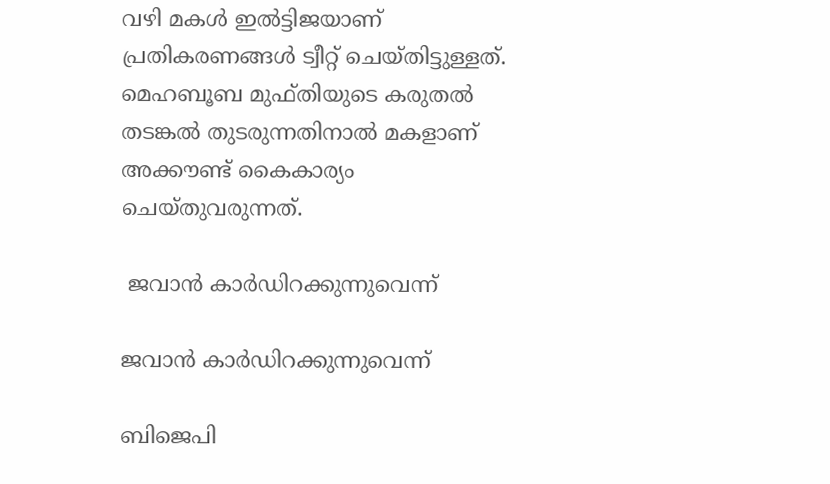വഴി മകള്‍ ഇല്‍ട്ടിജയാണ് പ്രതികരണങ്ങള്‍ ട്വീറ്റ് ചെയ്തിട്ടുള്ളത്. മെഹബൂബ മുഫ്തിയുടെ കരുതല്‍ തടങ്കല്‍ തുടരുന്നതിനാല്‍ മകളാണ് അക്കൗണ്ട് കൈകാര്യം ചെയ്തുവരുന്നത്.

 ജവാന്‍ കാര്‍ഡിറക്കുന്നുവെന്ന്

ജവാന്‍ കാര്‍ഡിറക്കുന്നുവെന്ന്

ബിജെപി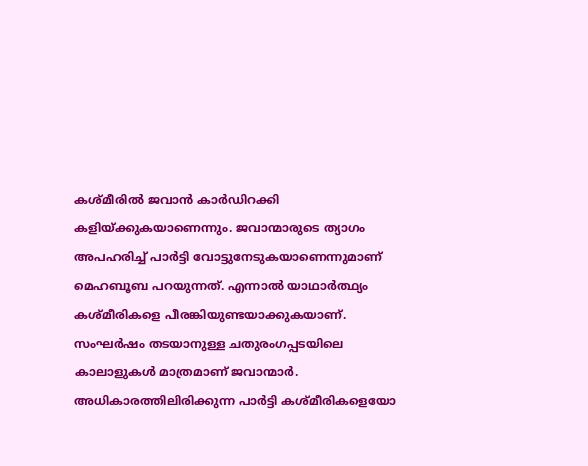കശ്മീരില്‍ ജവാന്‍ കാര്‍ഡിറക്കി കളിയ്ക്കുകയാണെന്നും. ജവാന്മാരുടെ ത്യാഗം അപഹരിച്ച് പാര്‍ട്ടി വോട്ടുനേടുകയാണെന്നുമാണ് മെഹബൂബ പറയുന്നത്. എന്നാല്‍ യാഥാര്‍ത്ഥ്യം കശ്മീരികളെ പീരങ്കിയുണ്ടയാക്കുകയാണ്. സംഘര്‍ഷം തടയാനുള്ള ചതുരംഗപ്പടയിലെ കാലാളുകള്‍ മാത്രമാണ് ജവാന്മാര്‍. അധികാരത്തിലിരിക്കുന്ന പാര്‍ട്ടി കശ്മീരികളെയോ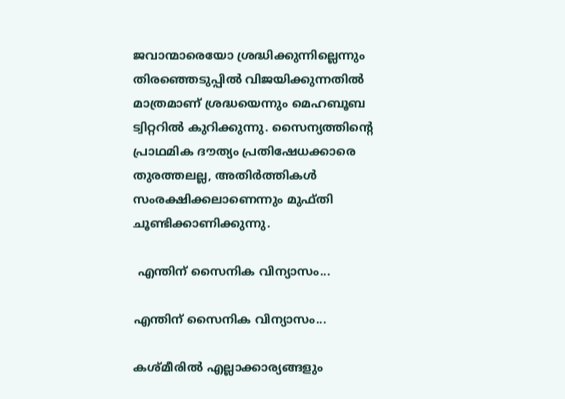ജവാന്മാരെയോ ശ്രദ്ധിക്കുന്നില്ലെന്നും തിരഞ്ഞെടുപ്പില്‍ വിജയിക്കുന്നതില്‍ മാത്രമാണ് ശ്രദ്ധയെന്നും മെഹബൂബ ട്വിറ്ററില്‍ കുറിക്കുന്നു. സൈന്യത്തിന്റെ പ്രാഥമിക ദൗത്യം പ്രതിഷേധക്കാരെ തുരത്തലല്ല, അതിര്‍ത്തികള്‍ സംരക്ഷിക്കലാണെന്നും മുഫ്തി ചൂണ്ടിക്കാണിക്കുന്നു.

 എന്തിന് സൈനിക വിന്യാസം...

എന്തിന് സൈനിക വിന്യാസം...

കശ്മീരില്‍ എല്ലാക്കാര്യങ്ങളും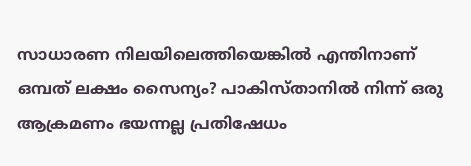സാധാരണ നിലയിലെത്തിയെങ്കില്‍ എന്തിനാണ് ഒമ്പത് ലക്ഷം സൈന്യം? പാകിസ്താനില്‍ നിന്ന് ഒരു ആക്രമണം ഭയന്നല്ല പ്രതിഷേധം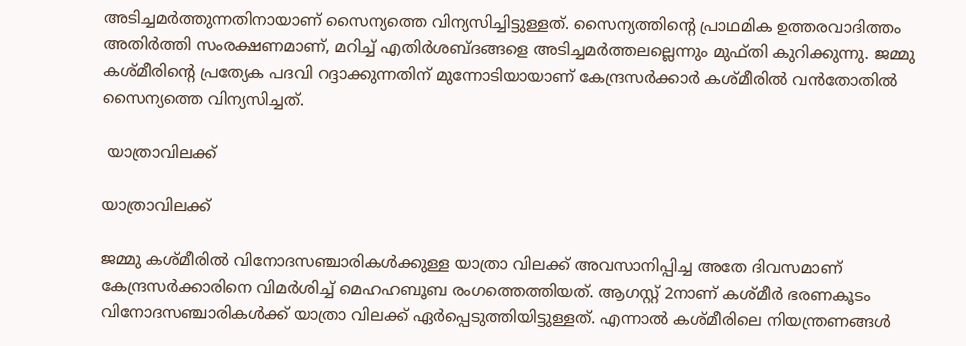അടിച്ചമര്‍ത്തുന്നതിനായാണ് സൈന്യത്തെ വിന്യസിച്ചിട്ടുള്ളത്. സൈന്യത്തിന്റെ പ്രാഥമിക ഉത്തരവാദിത്തം അതിര്‍ത്തി സംരക്ഷണമാണ്, മറിച്ച് എതിര്‍ശബ്ദങ്ങളെ അടിച്ചമര്‍ത്തലല്ലെന്നും മുഫ്തി കുറിക്കുന്നു. ജമ്മു കശ്മീരിന്റെ പ്രത്യേക പദവി റദ്ദാക്കുന്നതിന് മുന്നോടിയായാണ് കേന്ദ്രസര്‍ക്കാര്‍ കശ്മീരില്‍ വന്‍തോതില്‍ സൈന്യത്തെ വിന്യസിച്ചത്.

 യാത്രാവിലക്ക്

യാത്രാവിലക്ക്

ജമ്മു കശ്മീരില്‍ വിനോദസ‍ഞ്ചാരികള്‍ക്കുള്ള യാത്രാ വിലക്ക് അവസാനിപ്പിച്ച അതേ ദിവസമാണ് കേന്ദ്രസര്‍ക്കാരിനെ വിമര്‍ശിച്ച് മെഹഹബൂബ രംഗത്തെത്തിയത്. ആഗസ്റ്റ് 2നാണ് കശ്മീര്‍ ഭരണകൂടം വിനോദസഞ്ചാരികള്‍ക്ക് യാത്രാ വിലക്ക് ഏര്‍പ്പെടുത്തിയിട്ടുള്ളത്. എന്നാല്‍ കശ്മീരിലെ നിയന്ത്രണങ്ങള്‍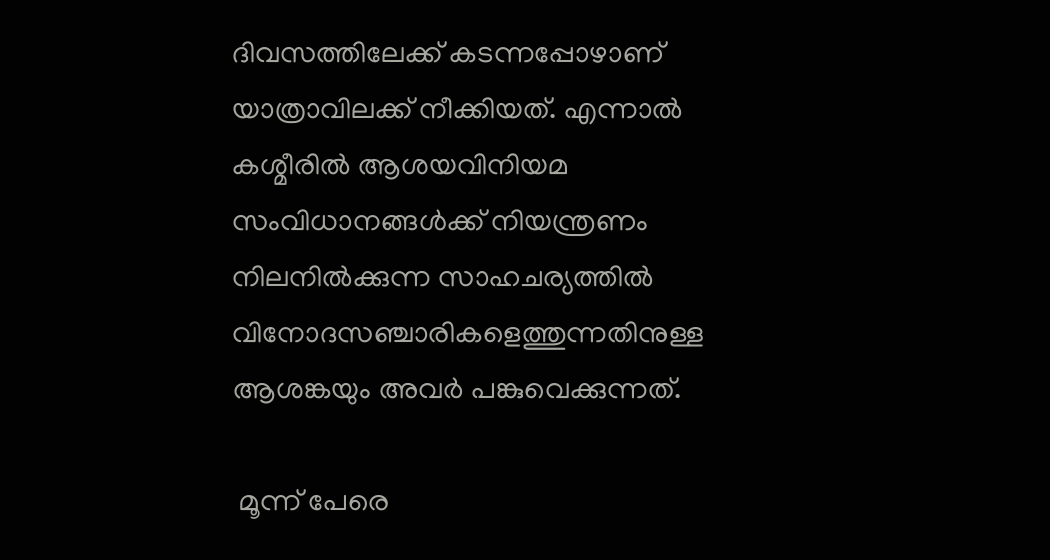ദിവസത്തിലേക്ക് കടന്നപ്പോഴാണ് യാത്രാവിലക്ക് നീക്കിയത്. എന്നാല്‍ കശ്മീരില്‍ ആശയവിനിയമ സംവിധാനങ്ങള്‍ക്ക് നിയന്ത്രണം നിലനില്‍ക്കുന്ന സാഹചര്യത്തില്‍ വിനോദസഞ്ചാരികളെത്തുന്നതിനുള്ള ആശങ്കയും അവര്‍ പങ്കുവെക്കുന്നത്.

 മൂന്ന് പേരെ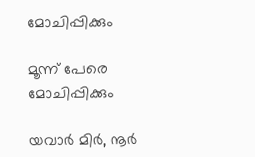മോചിപ്പിക്കും

മൂന്ന് പേരെ മോചിപ്പിക്കും

യവാര്‍ മിര്‍, നൂര്‍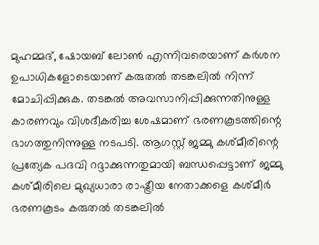മുഹമ്മദ്, ഷോയബ് ലോണ്‍ എന്നിവരെയാണ് കര്‍ശന ഉപാധികളോടെയാണ് കരുതല്‍ തടങ്കലില്‍ നിന്ന് മോചിപ്പിക്കുക. തടങ്കല്‍ അവസാനിപ്പിക്കുന്നതിനുള്ള കാരണവും വിശദീകരിച്ച ശേഷമാണ് ഭരണകൂടത്തിന്റെ ഭാഗത്തുനിന്നുള്ള നടപടി. ആഗസ്റ്റ് ജമ്മു കശ്മീരിന്റെ പ്രത്യേക പദവി റദ്ദാക്കുന്നതുമായി ബന്ധപ്പെട്ടാണ് ജമ്മു കശ്മീരിലെ മുഖ്യധാരാ രാഷ്ട്രീയ നേതാക്കളെ കശ്മീര്‍ ഭരണകൂടം കരുതല്‍ തടങ്കലില്‍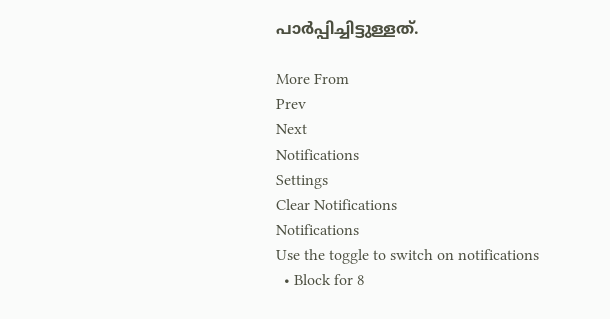പാര്‍പ്പിച്ചിട്ടുള്ളത്.

More From
Prev
Next
Notifications
Settings
Clear Notifications
Notifications
Use the toggle to switch on notifications
  • Block for 8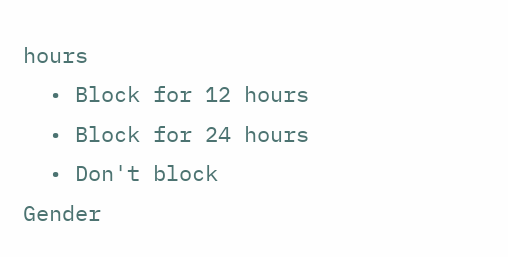hours
  • Block for 12 hours
  • Block for 24 hours
  • Don't block
Gender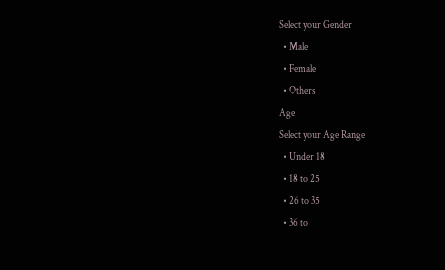Select your Gender
  • Male
  • Female
  • Others
Age
Select your Age Range
  • Under 18
  • 18 to 25
  • 26 to 35
  • 36 to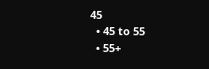45
  • 45 to 55
  • 55+